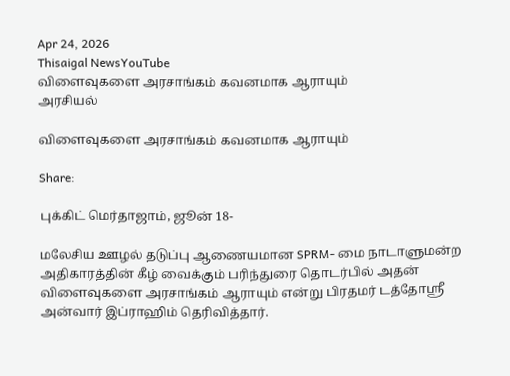Apr 24, 2026
Thisaigal NewsYouTube
விளைவுகளை அரசாங்கம் கவனமாக ஆராயும்
அரசியல்

விளைவுகளை அரசாங்கம் கவனமாக ஆராயும்

Share:

புக்கிட் மெர்தாஜாம், ஜூன் 18-

மலேசிய ஊழல் தடுப்பு ஆணையமான SPRM- மை நாடாளுமன்ற அதிகாரத்தின் கீழ் வைக்கும் பரிந்துரை தொடர்பில் அதன் விளைவுகளை அரசாங்கம் ஆராயும் என்று பிரதமர் டத்தோஸ்ரீ அன்வார் இப்ராஹிம் தெரிவித்தார்.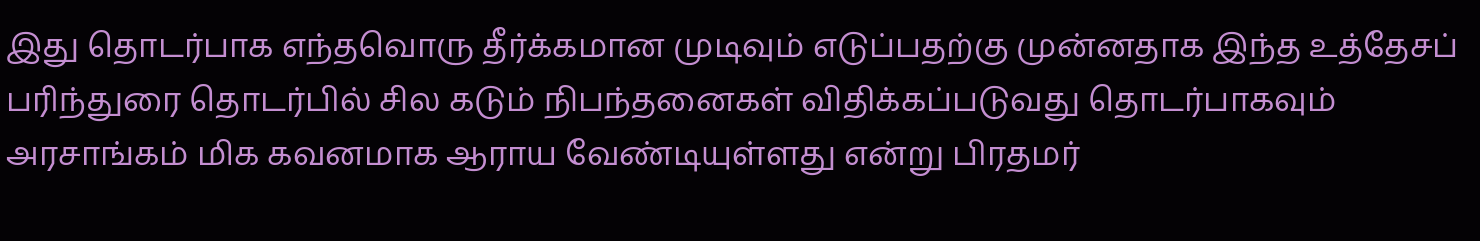இது தொடர்பாக எந்தவொரு தீர்க்கமான முடிவும் எடுப்பதற்கு முன்னதாக இந்த உத்தேசப் பரிந்துரை தொடர்பில் சில கடும் நிபந்தனைகள் விதிக்கப்படுவது தொடர்பாகவும் அரசாங்கம் மிக கவனமாக ஆராய வேண்டியுள்ளது என்று பிரதமர்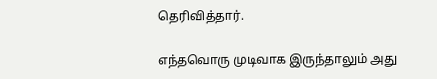தெரிவித்தார்.

எந்தவொரு முடிவாக இருந்தாலும் அது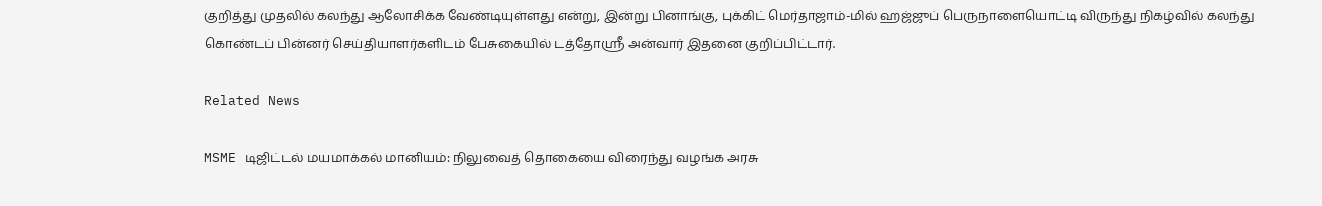குறித்து முதலில் கலந்து ஆலோசிக்க வேண்டியுள்ளது என்று, இன்று பினாங்கு, புக்கிட் மெர்தாஜாம்-மில் ஹஜ்ஜுப் பெருநாளையொட்டி விருந்து நிகழ்வில் கலந்து கொண்டப் பின்னர் செய்தியாளர்களிடம் பேசுகையில் டத்தோஸ்ரீ அன்வார் இதனை குறிப்பிட்டார்.

Related News

MSME டிஜிட்டல் மயமாக்கல் மானியம்: நிலுவைத் தொகையை விரைந்து வழங்க அரசு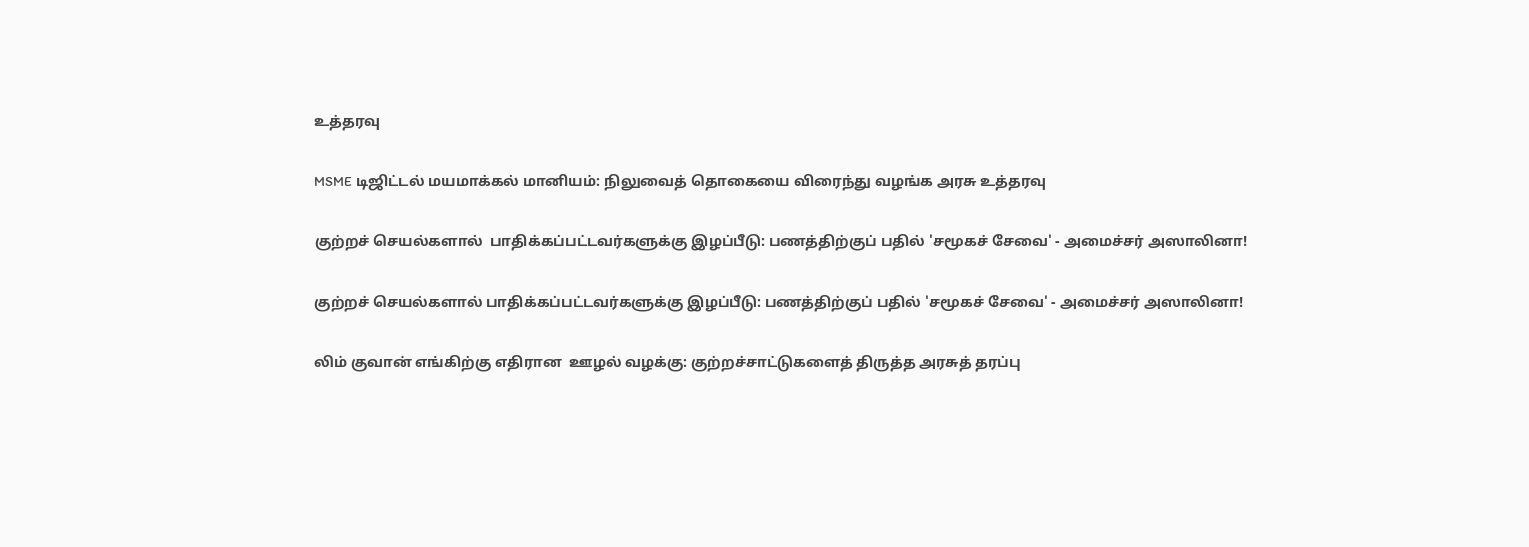உத்தரவு

MSME டிஜிட்டல் மயமாக்கல் மானியம்: நிலுவைத் தொகையை விரைந்து வழங்க அரசு உத்தரவு

குற்றச் செயல்களால்  பாதிக்கப்பட்டவர்களுக்கு இழப்பீடு: பணத்திற்குப் பதில் 'சமூகச் சேவை' - அமைச்சர் அஸாலினா!

குற்றச் செயல்களால் பாதிக்கப்பட்டவர்களுக்கு இழப்பீடு: பணத்திற்குப் பதில் 'சமூகச் சேவை' - அமைச்சர் அஸாலினா!

லிம் குவான் எங்கிற்கு எதிரான  ஊழல் வழக்கு: குற்றச்சாட்டுகளைத் திருத்த அரசுத் தரப்பு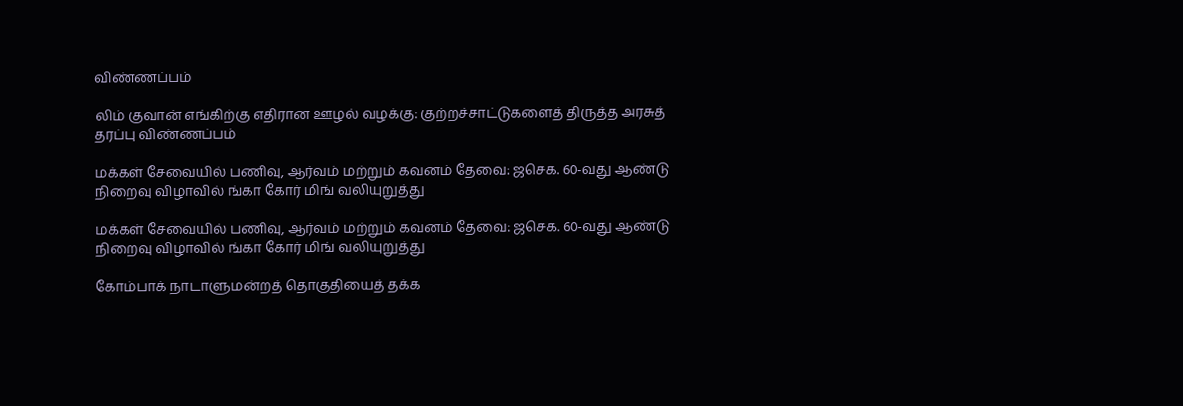விண்ணப்பம்

லிம் குவான் எங்கிற்கு எதிரான ஊழல் வழக்கு: குற்றச்சாட்டுகளைத் திருத்த அரசுத் தரப்பு விண்ணப்பம்

மக்கள் சேவையில் பணிவு, ஆர்வம் மற்றும் கவனம் தேவை: ஜசெக. 60-வது ஆண்டு நிறைவு விழாவில் ங்கா கோர் மிங் வலியுறுத்து

மக்கள் சேவையில் பணிவு, ஆர்வம் மற்றும் கவனம் தேவை: ஜசெக. 60-வது ஆண்டு நிறைவு விழாவில் ங்கா கோர் மிங் வலியுறுத்து

கோம்பாக் நாடாளுமன்றத் தொகுதியைத் தக்க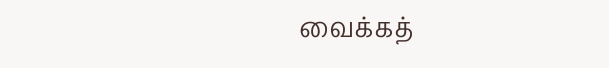வைக்கத்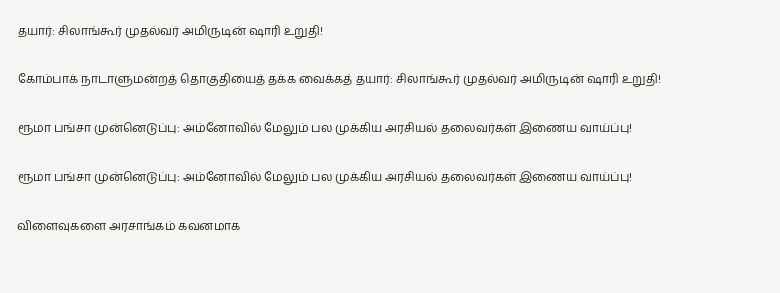தயார்: சிலாங்கூர் முதல்வர் அமிருடின் ஷாரி உறுதி!

கோம்பாக் நாடாளுமன்றத் தொகுதியைத் தக்க வைக்கத் தயார்: சிலாங்கூர் முதல்வர் அமிருடின் ஷாரி உறுதி!

ரூமா பங்சா முன்னெடுப்பு: அம்னோவில் மேலும் பல முக்கிய அரசியல் தலைவர்கள் இணைய வாய்ப்பு!

ரூமா பங்சா முன்னெடுப்பு: அம்னோவில் மேலும் பல முக்கிய அரசியல் தலைவர்கள் இணைய வாய்ப்பு!

விளைவுகளை அரசாங்கம் கவனமாக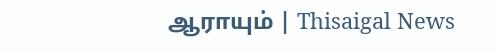ஆராயும் | Thisaigal News